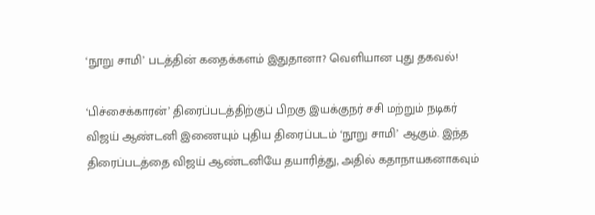‘நூறு சாமி’ படத்தின் கதைக்களம் இதுதானா? வெளியான புது தகவல்!

‘பிச்சைக்காரன்’ திரைப்படத்திற்குப் பிறகு இயக்குநர் சசி மற்றும் நடிகர் விஜய் ஆண்டனி இணையும் புதிய திரைப்படம் ‘நூறு சாமி’ ஆகும். இந்த திரைப்படத்தை விஜய் ஆண்டனியே தயாரித்து, அதில் கதாநாயகனாகவும்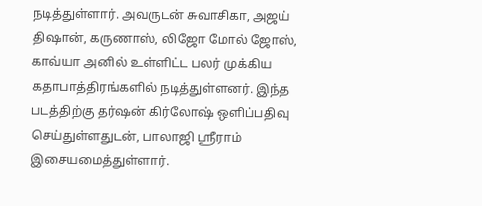நடித்துள்ளார். அவருடன் சுவாசிகா, அஜய் திஷான், கருணாஸ், லிஜோ மோல் ஜோஸ், காவ்யா அனில் உள்ளிட்ட பலர் முக்கிய கதாபாத்திரங்களில் நடித்துள்ளனர். இந்த படத்திற்கு தர்ஷன் கிர்லோஷ் ஒளிப்பதிவு செய்துள்ளதுடன், பாலாஜி ஸ்ரீராம் இசையமைத்துள்ளார்.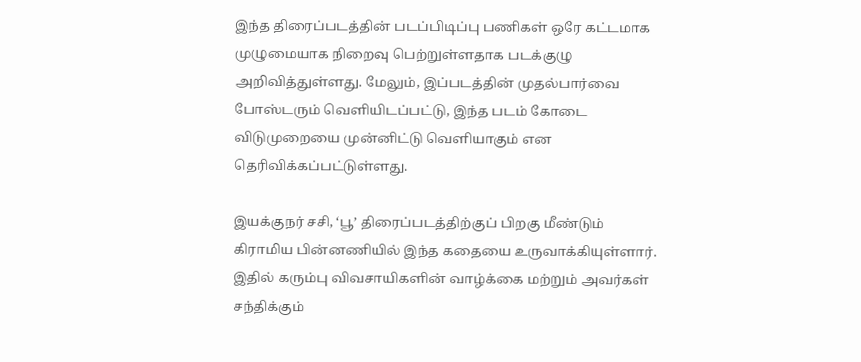இந்த திரைப்படத்தின் படப்பிடிப்பு பணிகள் ஒரே கட்டமாக முழுமையாக நிறைவு பெற்றுள்ளதாக படக்குழு அறிவித்துள்ளது. மேலும், இப்படத்தின் முதல்பார்வை போஸ்டரும் வெளியிடப்பட்டு, இந்த படம் கோடை விடுமுறையை முன்னிட்டு வெளியாகும் என தெரிவிக்கப்பட்டுள்ளது.

இயக்குநர் சசி, ‘பூ’ திரைப்படத்திற்குப் பிறகு மீண்டும் கிராமிய பின்னணியில் இந்த கதையை உருவாக்கியுள்ளார். இதில் கரும்பு விவசாயிகளின் வாழ்க்கை மற்றும் அவர்கள் சந்திக்கும்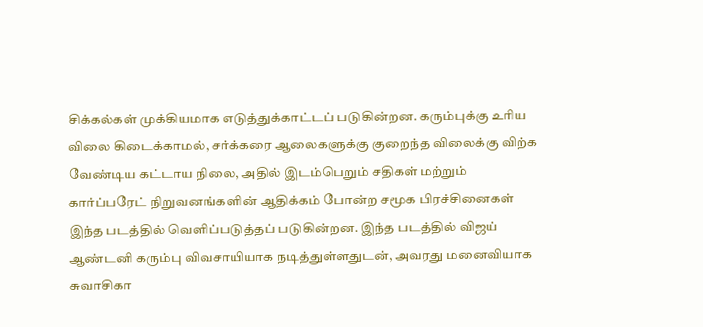சிக்கல்கள் முக்கியமாக எடுத்துக்காட்டப் படுகின்றன. கரும்புக்கு உரிய விலை கிடைக்காமல், சர்க்கரை ஆலைகளுக்கு குறைந்த விலைக்கு விற்க வேண்டிய கட்டாய நிலை, அதில் இடம்பெறும் சதிகள் மற்றும் கார்ப்பரேட் நிறுவனங்களின் ஆதிக்கம் போன்ற சமூக பிரச்சினைகள் இந்த படத்தில் வெளிப்படுத்தப் படுகின்றன. இந்த படத்தில் விஜய் ஆண்டனி கரும்பு விவசாயியாக நடித்துள்ளதுடன், அவரது மனைவியாக சுவாசிகா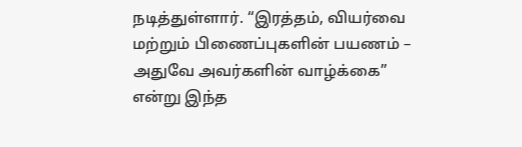நடித்துள்ளார். “இரத்தம், வியர்வை மற்றும் பிணைப்புகளின் பயணம் – அதுவே அவர்களின் வாழ்க்கை” என்று இந்த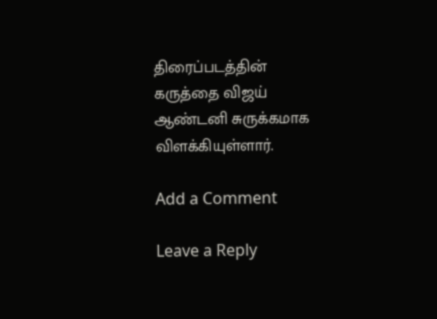திரைப்படத்தின் கருத்தை விஜய் ஆண்டனி சுருக்கமாக விளக்கியுள்ளார்.

Add a Comment

Leave a Reply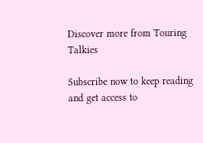Discover more from Touring Talkies

Subscribe now to keep reading and get access to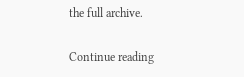the full archive.

Continue reading